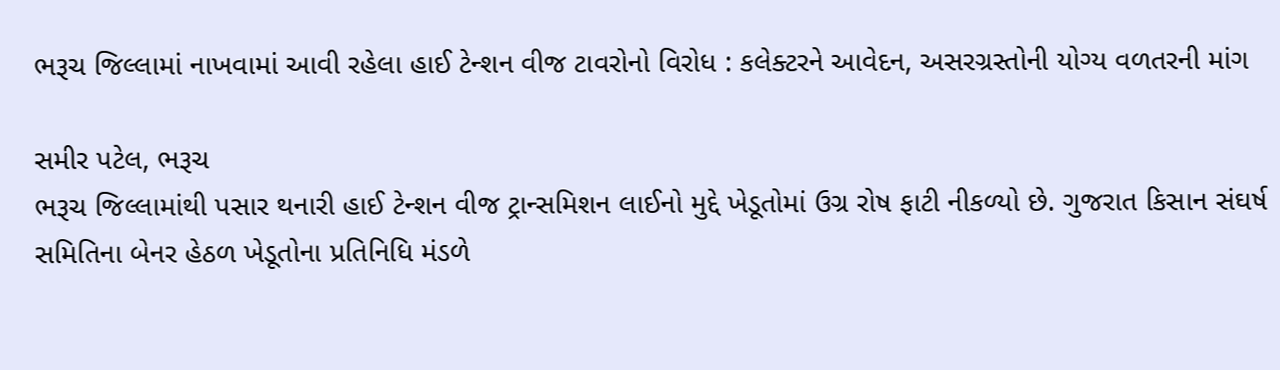ભરૂચ જિલ્લામાં નાખવામાં આવી રહેલા હાઈ ટેન્શન વીજ ટાવરોનો વિરોધ : કલેક્ટરને આવેદન, અસરગ્રસ્તોની યોગ્ય વળતરની માંગ

સમીર પટેલ, ભરૂચ
ભરૂચ જિલ્લામાંથી પસાર થનારી હાઈ ટેન્શન વીજ ટ્રાન્સમિશન લાઈનો મુદ્દે ખેડૂતોમાં ઉગ્ર રોષ ફાટી નીકળ્યો છે. ગુજરાત કિસાન સંઘર્ષ સમિતિના બેનર હેઠળ ખેડૂતોના પ્રતિનિધિ મંડળે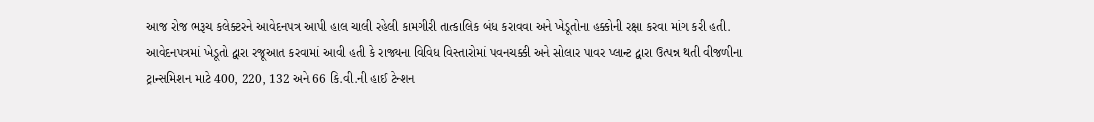આજ રોજ ભરૂચ કલેક્ટરને આવેદનપત્ર આપી હાલ ચાલી રહેલી કામગીરી તાત્કાલિક બંધ કરાવવા અને ખેડૂતોના હક્કોની રક્ષા કરવા માંગ કરી હતી.
આવેદનપત્રમાં ખેડૂતો દ્વારા રજૂઆત કરવામાં આવી હતી કે રાજ્યના વિવિધ વિસ્તારોમાં પવનચક્કી અને સોલાર પાવર પ્લાન્ટ દ્વારા ઉત્પન્ન થતી વીજળીના ટ્રાન્સમિશન માટે 400, 220, 132 અને 66 કિ.વી.ની હાઈ ટેન્શન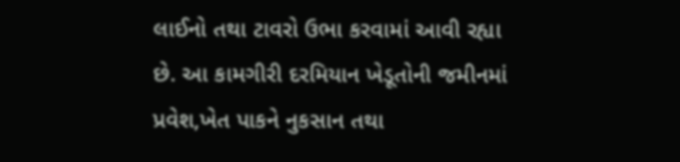લાઈનો તથા ટાવરો ઉભા કરવામાં આવી રહ્યા છે. આ કામગીરી દરમિયાન ખેડૂતોની જમીનમાં પ્રવેશ,ખેત પાકને નુકસાન તથા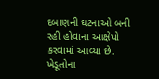દબાણની ઘટનાઓ બની રહી હોવાના આક્ષેપો કરવામાં આવ્યા છે.
ખેડૂતોના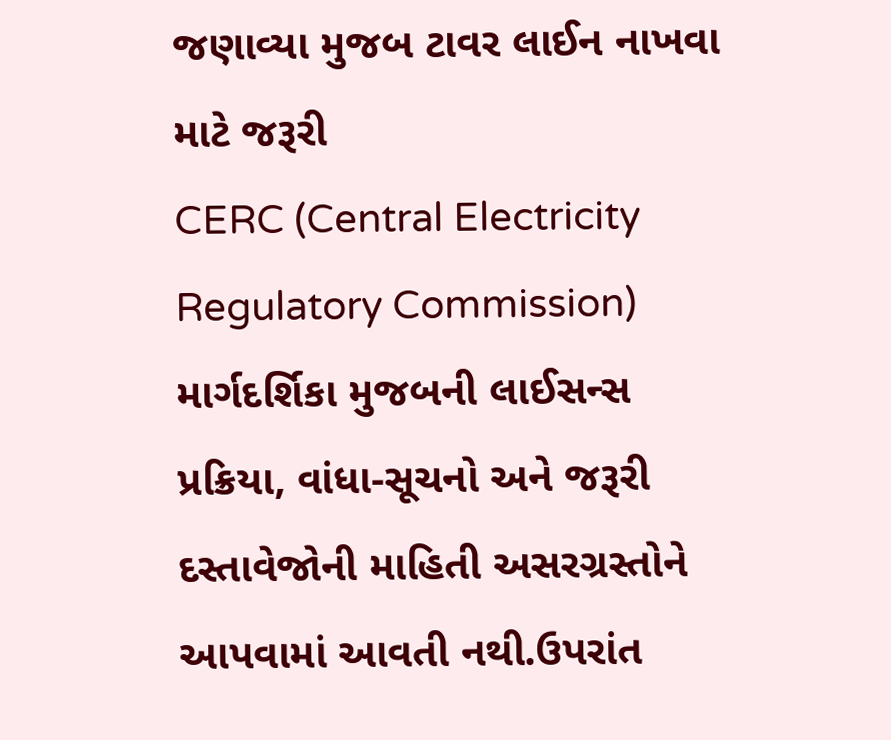જણાવ્યા મુજબ ટાવર લાઈન નાખવા માટે જરૂરી
CERC (Central Electricity Regulatory Commission) માર્ગદર્શિકા મુજબની લાઈસન્સ પ્રક્રિયા, વાંધા-સૂચનો અને જરૂરી દસ્તાવેજોની માહિતી અસરગ્રસ્તોને આપવામાં આવતી નથી.ઉપરાંત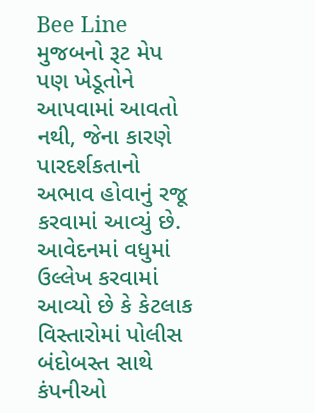Bee Line મુજબનો રૂટ મેપ પણ ખેડૂતોને આપવામાં આવતો નથી, જેના કારણે પારદર્શકતાનો અભાવ હોવાનું રજૂ કરવામાં આવ્યું છે.
આવેદનમાં વધુમાં ઉલ્લેખ કરવામાં આવ્યો છે કે કેટલાક વિસ્તારોમાં પોલીસ બંદોબસ્ત સાથે કંપનીઓ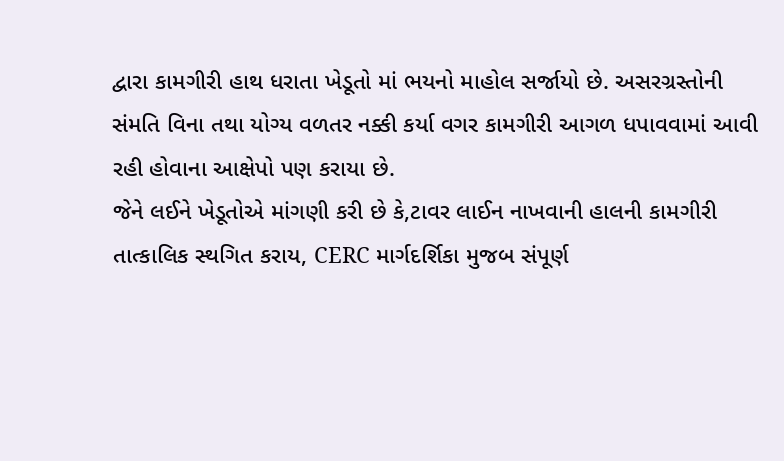દ્વારા કામગીરી હાથ ધરાતા ખેડૂતો માં ભયનો માહોલ સર્જાયો છે. અસરગ્રસ્તોની સંમતિ વિના તથા યોગ્ય વળતર નક્કી કર્યા વગર કામગીરી આગળ ધપાવવામાં આવી રહી હોવાના આક્ષેપો પણ કરાયા છે.
જેને લઈને ખેડૂતોએ માંગણી કરી છે કે,ટાવર લાઈન નાખવાની હાલની કામગીરી તાત્કાલિક સ્થગિત કરાય, CERC માર્ગદર્શિકા મુજબ સંપૂર્ણ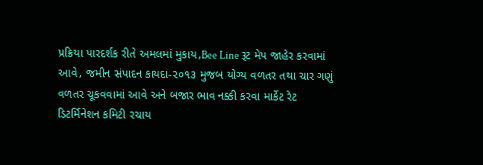પ્રક્રિયા પારદર્શક રીતે અમલમાં મુકાય,Bee Line રૂટ મેપ જાહેર કરવામાં આવે, જમીન સંપાદન કાયદા-૨૦૧૩ મુજબ યોગ્ય વળતર તથા ચાર ગણું વળતર ચૂકવવામાં આવે અને બજાર ભાવ નક્કી કરવા માર્કેટ રેટ ડિટર્મિનેશન કમિટી રચાય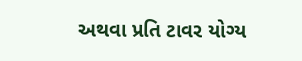અથવા પ્રતિ ટાવર યોગ્ય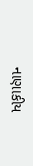નાણાકીય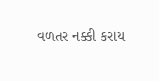વળતર નક્કી કરાય